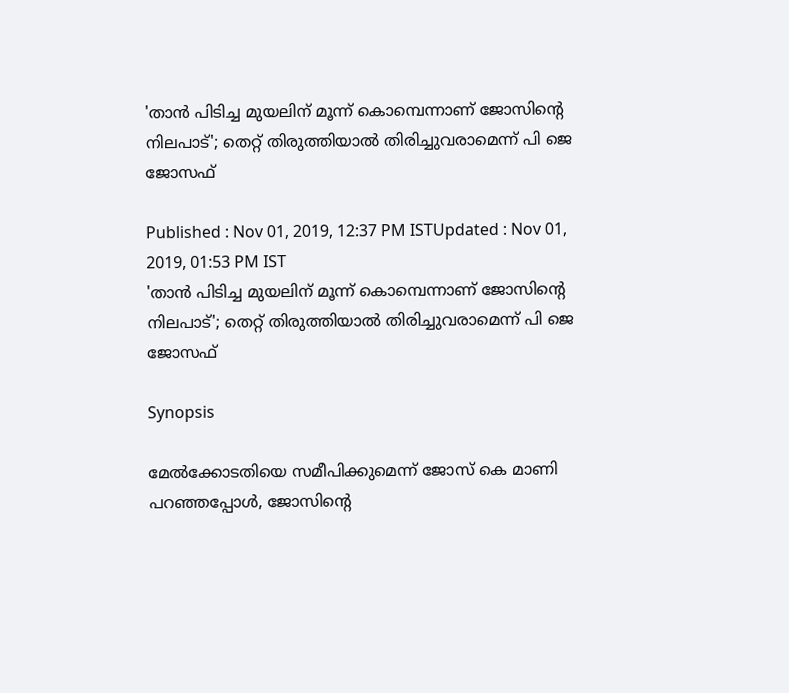'താന്‍ പിടിച്ച മുയലിന് മൂന്ന് കൊമ്പെന്നാണ് ജോസിന്‍റെ നിലപാട്'; തെറ്റ് തിരുത്തിയാല്‍ തിരിച്ചുവരാമെന്ന് പി ജെ ജോസഫ്

Published : Nov 01, 2019, 12:37 PM ISTUpdated : Nov 01, 2019, 01:53 PM IST
'താന്‍ പിടിച്ച മുയലിന് മൂന്ന് കൊമ്പെന്നാണ് ജോസിന്‍റെ നിലപാട്'; തെറ്റ് തിരുത്തിയാല്‍ തിരിച്ചുവരാമെന്ന് പി ജെ ജോസഫ്

Synopsis

മേൽക്കോടതിയെ സമീപിക്കുമെന്ന് ജോസ് കെ മാണി പറഞ്ഞപ്പോൾ, ജോസിന്‍റെ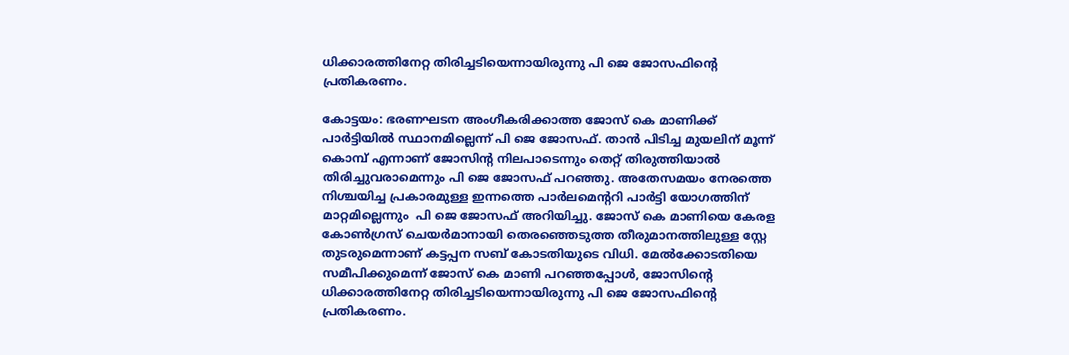ധിക്കാരത്തിനേറ്റ തിരിച്ചടിയെന്നായിരുന്നു പി ജെ ജോസഫിന്‍റെ പ്രതികരണം.

കോട്ടയം: ഭരണഘടന അംഗീകരിക്കാത്ത ജോസ് കെ മാണിക്ക് പാര്‍ട്ടിയില്‍ സ്ഥാനമില്ലെന്ന് പി ജെ ജോസഫ്. താന്‍ പിടിച്ച മുയലിന് മൂന്ന് കൊമ്പ് എന്നാണ് ജോസിന്‍റ നിലപാടെന്നും തെറ്റ് തിരുത്തിയാല്‍ തിരിച്ചുവരാമെന്നും പി ജെ ജോസഫ് പറഞ്ഞു. അതേസമയം നേരത്തെ നിശ്ചയിച്ച പ്രകാരമുള്ള ഇന്നത്തെ പാര്‍ലമെന്‍ററി പാര്‍ട്ടി യോഗത്തിന് മാറ്റമില്ലെന്നും  പി ജെ ജോസഫ് അറിയിച്ചു. ജോസ് കെ മാണിയെ കേരള കോണ്‍ഗ്രസ് ചെയര്‍മാനായി തെരഞ്ഞെടുത്ത തീരുമാനത്തിലുള്ള സ്റ്റേ തുടരുമെന്നാണ് കട്ടപ്പന സബ് കോടതിയുടെ വിധി. മേൽക്കോടതിയെ സമീപിക്കുമെന്ന് ജോസ് കെ മാണി പറഞ്ഞപ്പോൾ, ജോസിന്‍റെ ധിക്കാരത്തിനേറ്റ തിരിച്ചടിയെന്നായിരുന്നു പി ജെ ജോസഫിന്‍റെ പ്രതികരണം.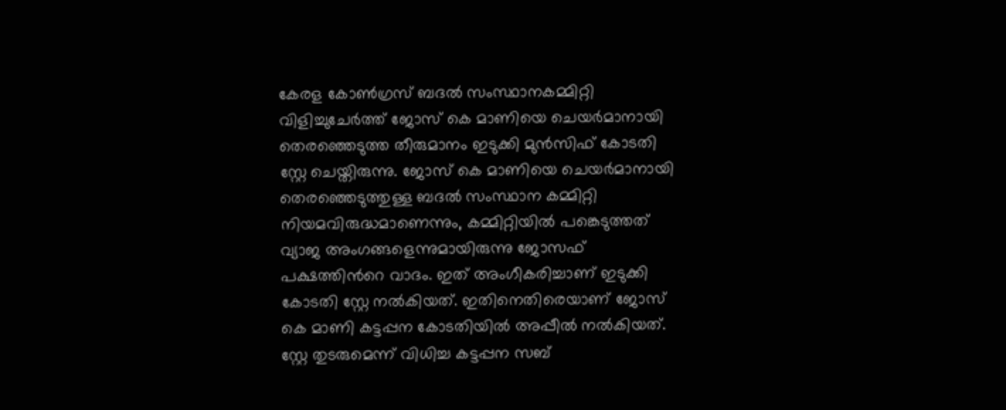കേരള കോണ്‍ഗ്രസ് ബദൽ സംസ്ഥാനകമ്മിറ്റി വിളിച്ചുചേർത്ത് ജോസ് കെ മാണിയെ ചെയർമാനായി തെരഞ്ഞെടുത്ത തീരുമാനം ഇടുക്കി മുൻസിഫ് കോടതി സ്റ്റേ ചെയ്തിരുന്നു. ജോസ് കെ മാണിയെ ചെയർമാനായി തെരഞ്ഞെടുത്തുള്ള ബദൽ സംസ്ഥാന കമ്മിറ്റി നിയമവിരുദ്ധമാണെന്നും, കമ്മിറ്റിയിൽ പങ്കെടുത്തത് വ്യാജ അംഗങ്ങളെന്നുമായിരുന്നു ജോസഫ് പക്ഷത്തിന്‍റെ വാദം. ഇത് അംഗീകരിച്ചാണ് ഇടുക്കി കോടതി സ്റ്റേ നൽകിയത്. ഇതിനെതിരെയാണ് ജോസ് കെ മാണി കട്ടപ്പന കോടതിയിൽ അപ്പീൽ നൽകിയത്. സ്റ്റേ തുടരുമെന്ന് വിധിച്ച കട്ടപ്പന സബ്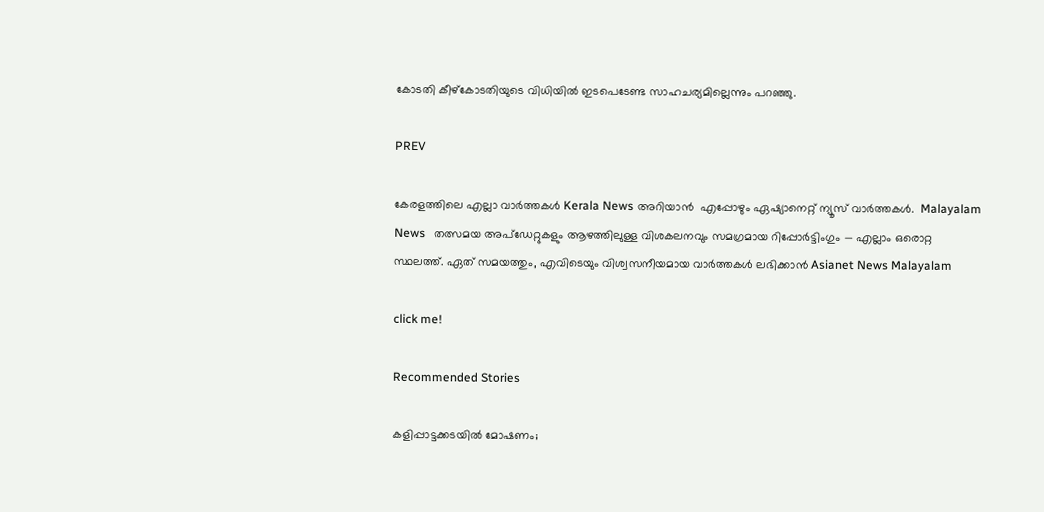കോടതി കീഴ്കോടതിയുടെ വിധിയിൽ ഇടപെടേണ്ട സാഹചര്യമില്ലെന്നും പറഞ്ഞു.

PREV

കേരളത്തിലെ എല്ലാ വാർത്തകൾ Kerala News അറിയാൻ  എപ്പോഴും ഏഷ്യാനെറ്റ് ന്യൂസ് വാർത്തകൾ.  Malayalam News   തത്സമയ അപ്‌ഡേറ്റുകളും ആഴത്തിലുള്ള വിശകലനവും സമഗ്രമായ റിപ്പോർട്ടിംഗും — എല്ലാം ഒരൊറ്റ സ്ഥലത്ത്. ഏത് സമയത്തും, എവിടെയും വിശ്വസനീയമായ വാർത്തകൾ ലഭിക്കാൻ Asianet News Malayalam

click me!

Recommended Stories

കളിപ്പാട്ടക്കടയിൽ മോഷണം;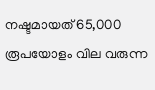നഷ്ടമായത് 65,000 രൂപയോളം വില വരുന്ന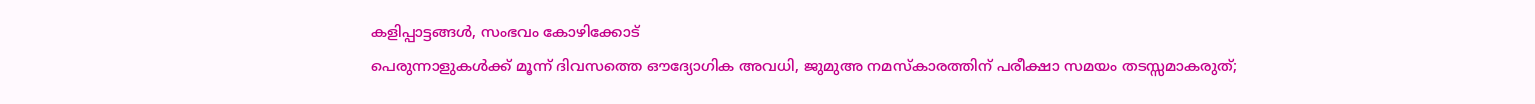കളിപ്പാട്ടങ്ങൾ, സംഭവം കോഴിക്കോട്
പെരുന്നാളുകൾക്ക് മൂന്ന് ദിവസത്തെ ഔദ്യോഗിക അവധി, ജുമുഅ നമസ്കാരത്തിന് പരീക്ഷാ സമയം തടസ്സമാകരുത്;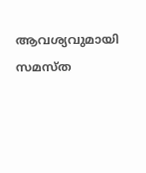ആവശ്യവുമായി സമസ്ത